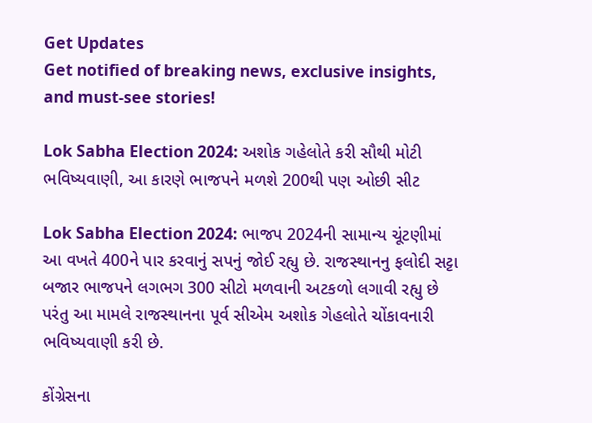Get Updates
Get notified of breaking news, exclusive insights, and must-see stories!

Lok Sabha Election 2024: અશોક ગહેલોતે કરી સૌથી મોટી ભવિષ્યવાણી, આ કારણે ભાજપને મળશે 200થી પણ ઓછી સીટ

Lok Sabha Election 2024: ભાજપ 2024ની સામાન્ય ચૂંટણીમાં આ વખતે 400ને પાર કરવાનું સપનું જોઈ રહ્યુ છે. રાજસ્થાનનુ ફલોદી સટ્ટા બજાર ભાજપને લગભગ 300 સીટો મળવાની અટકળો લગાવી રહ્યુ છે પરંતુ આ મામલે રાજસ્થાનના પૂર્વ સીએમ અશોક ગેહલોતે ચોંકાવનારી ભવિષ્યવાણી કરી છે.

કોંગ્રેસના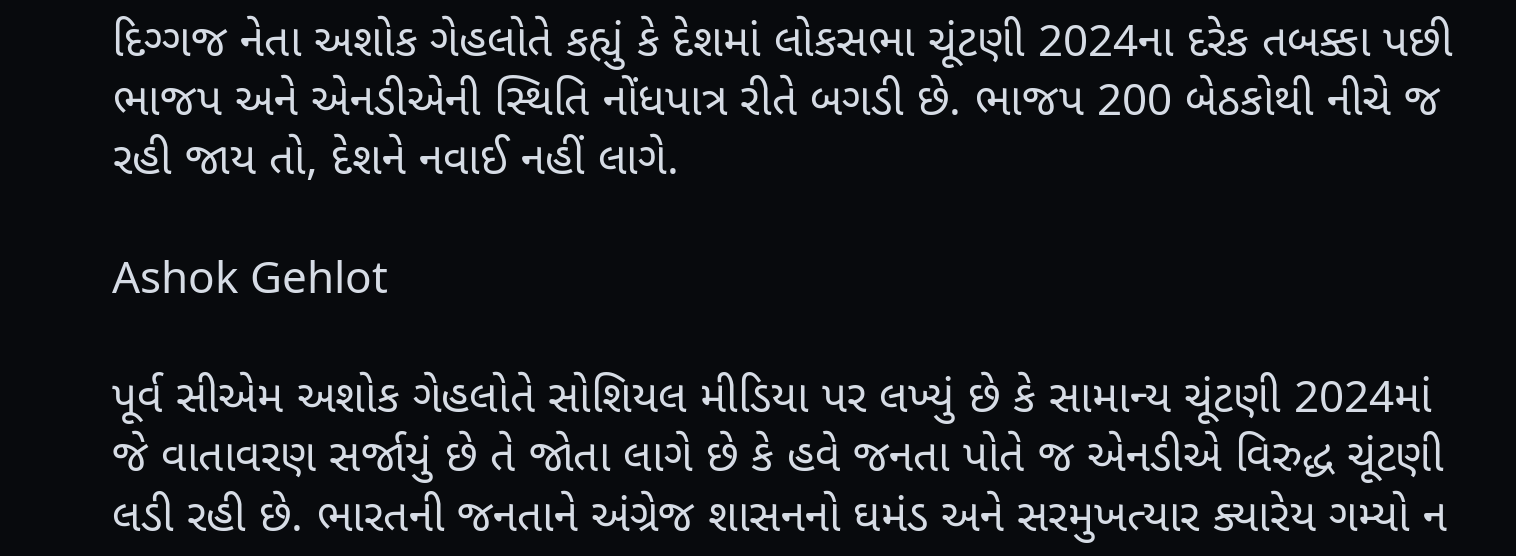દિગ્ગજ નેતા અશોક ગેહલોતે કહ્યું કે દેશમાં લોકસભા ચૂંટણી 2024ના દરેક તબક્કા પછી ભાજપ અને એનડીએની સ્થિતિ નોંધપાત્ર રીતે બગડી છે. ભાજપ 200 બેઠકોથી નીચે જ રહી જાય તો, દેશને નવાઈ નહીં લાગે.

Ashok Gehlot

પૂર્વ સીએમ અશોક ગેહલોતે સોશિયલ મીડિયા પર લખ્યું છે કે સામાન્ય ચૂંટણી 2024માં જે વાતાવરણ સર્જાયું છે તે જોતા લાગે છે કે હવે જનતા પોતે જ એનડીએ વિરુદ્ધ ચૂંટણી લડી રહી છે. ભારતની જનતાને અંગ્રેજ શાસનનો ઘમંડ અને સરમુખત્યાર ક્યારેય ગમ્યો ન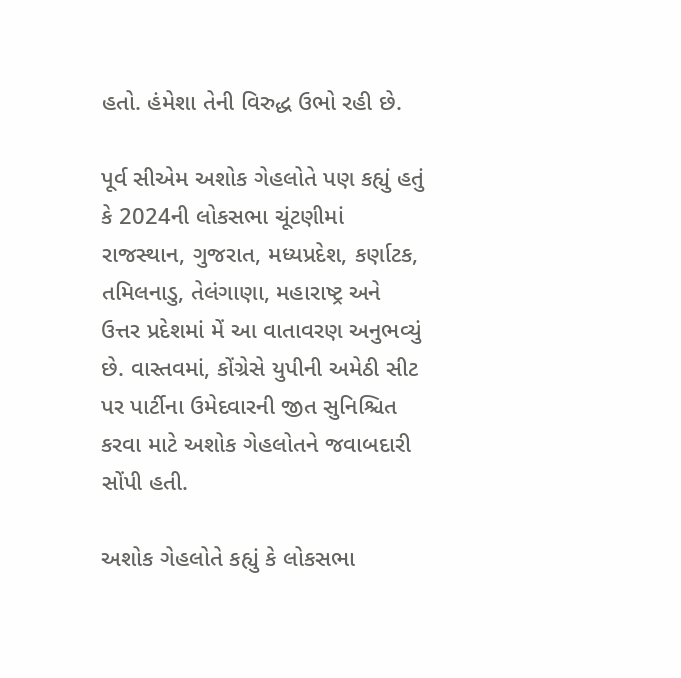હતો. હંમેશા તેની વિરુદ્ધ ઉભો રહી છે.

પૂર્વ સીએમ અશોક ગેહલોતે પણ કહ્યું હતું કે 2024ની લોકસભા ચૂંટણીમાં રાજસ્થાન, ગુજરાત, મધ્યપ્રદેશ, કર્ણાટક, તમિલનાડુ, તેલંગાણા, મહારાષ્ટ્ર અને ઉત્તર પ્રદેશમાં મેં આ વાતાવરણ અનુભવ્યું છે. વાસ્તવમાં, કોંગ્રેસે યુપીની અમેઠી સીટ પર પાર્ટીના ઉમેદવારની જીત સુનિશ્ચિત કરવા માટે અશોક ગેહલોતને જવાબદારી સોંપી હતી.

અશોક ગેહલોતે કહ્યું કે લોકસભા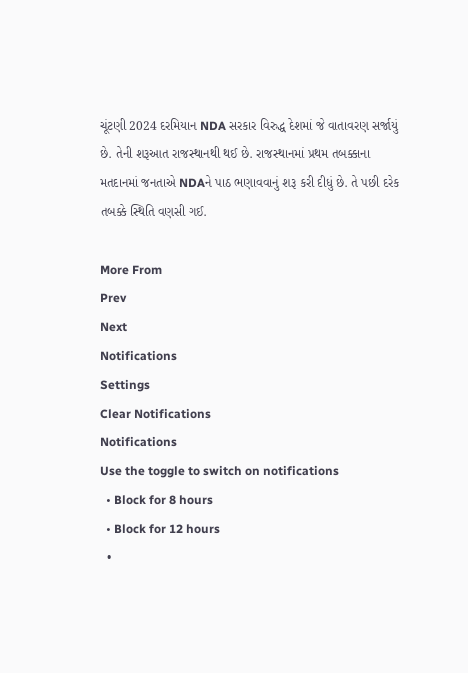ચૂંટણી 2024 દરમિયાન NDA સરકાર વિરુદ્ધ દેશમાં જે વાતાવરણ સર્જાયું છે. તેની શરૂઆત રાજસ્થાનથી થઈ છે. રાજસ્થાનમાં પ્રથમ તબક્કાના મતદાનમાં જનતાએ NDAને પાઠ ભણાવવાનું શરૂ કરી દીધું છે. તે પછી દરેક તબક્કે સ્થિતિ વણસી ગઈ.

More From
Prev
Next
Notifications
Settings
Clear Notifications
Notifications
Use the toggle to switch on notifications
  • Block for 8 hours
  • Block for 12 hours
  •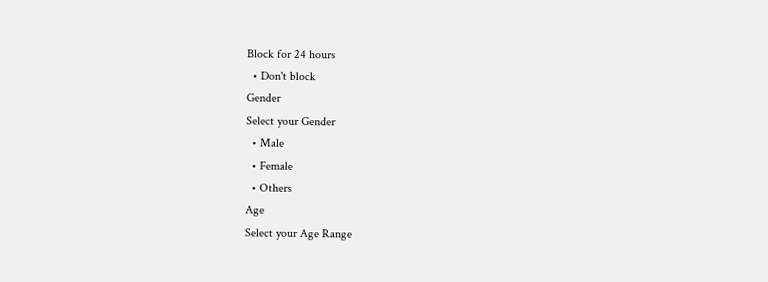Block for 24 hours
  • Don't block
Gender
Select your Gender
  • Male
  • Female
  • Others
Age
Select your Age Range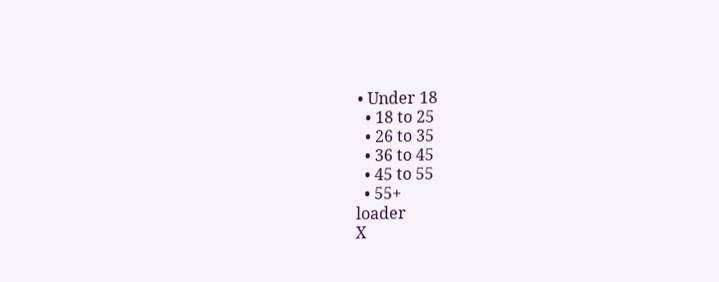• Under 18
  • 18 to 25
  • 26 to 35
  • 36 to 45
  • 45 to 55
  • 55+
loader
X